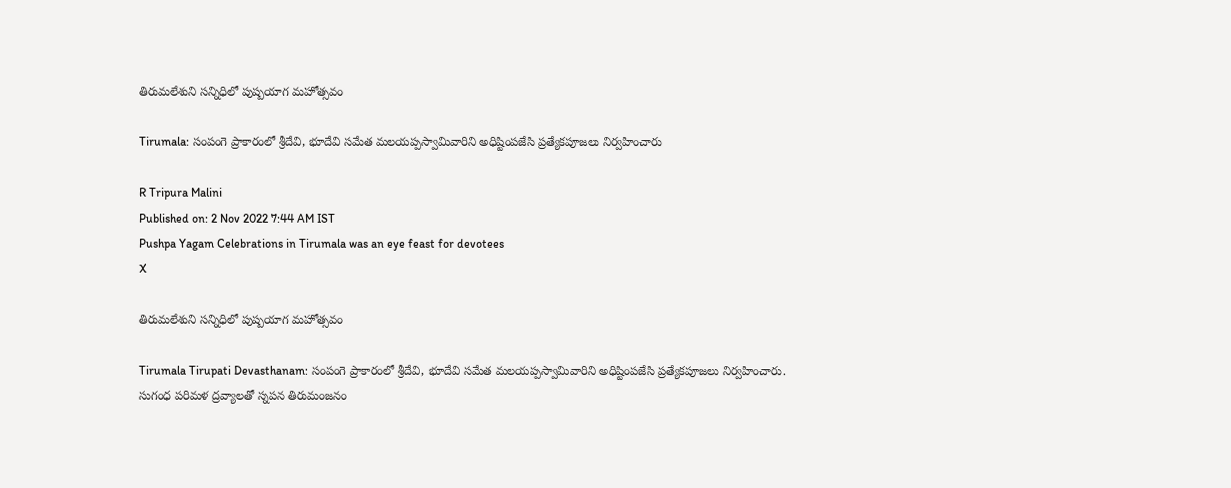తిరుమలేశుని సన్నిధిలో పుష్పయాగ మహోత్సవం

Tirumala: సంపంగె ప్రాకారంలో శ్రీదేవి, భూదేవి సమేత మలయప్పస్వామివారిని అధిష్టింపజేసి ప్రత్యేకపూజలు నిర్వహించారు

R Tripura Malini
Published on: 2 Nov 2022 7:44 AM IST
Pushpa Yagam Celebrations in Tirumala was an eye feast for devotees
X

తిరుమలేశుని సన్నిధిలో పుష్పయాగ మహోత్సవం

Tirumala Tirupati Devasthanam: సంపంగె ప్రాకారంలో శ్రీదేవి, భూదేవి సమేత మలయప్పస్వామివారిని అధిష్టింపజేసి ప్రత్యేకపూజలు నిర్వహించారు. సుగంధ పరిమళ ద్రవ్యాలతో స్నపన తిరుమంజనం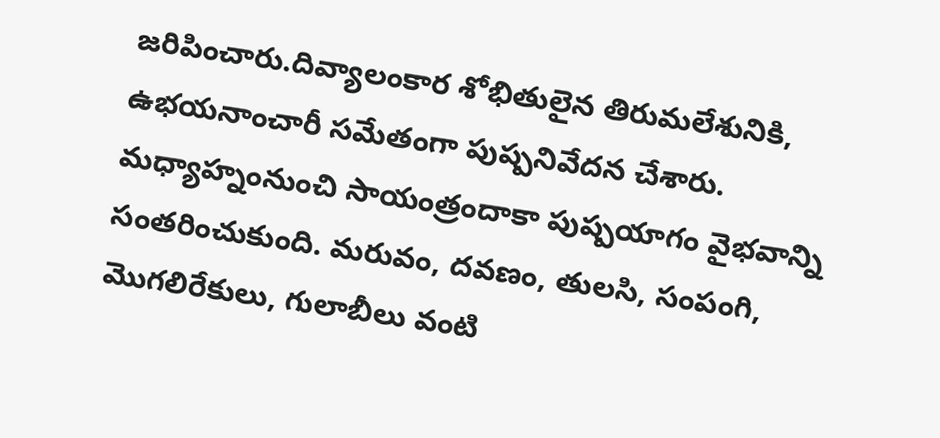జరిపించారు.దివ్యాలంకార శోభితులైన తిరుమలేశునికి, ఉభయనాంచారీ సమేతంగా పుష్పనివేదన చేశారు. మధ్యాహ్నంనుంచి సాయంత్రందాకా పుష్పయాగం వైభవాన్ని సంతరించుకుంది. మరువం, దవణం, తులసి, సంపంగి, మొగలిరేకులు, గులాబీలు వంటి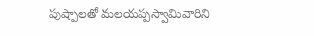పుష్పాలతో మలయప్పస్వామివారిని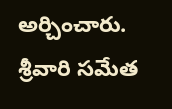అర్చించారు. శ్రీవారి సమేత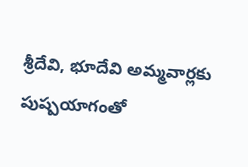శ్రీదేవి, భూదేవి అమ్మవార్లకు పుష్పయాగంతో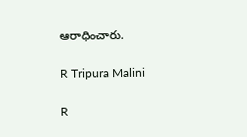ఆరాధించారు.

R Tripura Malini

R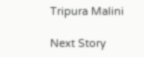Tripura Malini

Next Story